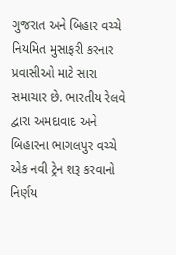ગુજરાત અને બિહાર વચ્ચે નિયમિત મુસાફરી કરનાર પ્રવાસીઓ માટે સારા સમાચાર છે. ભારતીય રેલવે દ્વારા અમદાવાદ અને બિહારના ભાગલપુર વચ્ચે એક નવી ટ્રેન શરૂ કરવાનો નિર્ણય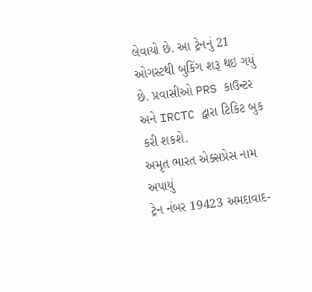લેવાયો છે. આ ટ્રેનનું 21 ઓગસ્ટથી બુકિંગ શરૂ થઇ ગયું છે. પ્રવાસીઓ PRS કાઉન્ટર અને IRCTC દ્વારા ટિકિટ બુક કરી શકશે.
અમૃત ભારત એક્સપ્રેસ નામ અપાયું
ટ્રેન નંબર 19423 અમદાવાદ-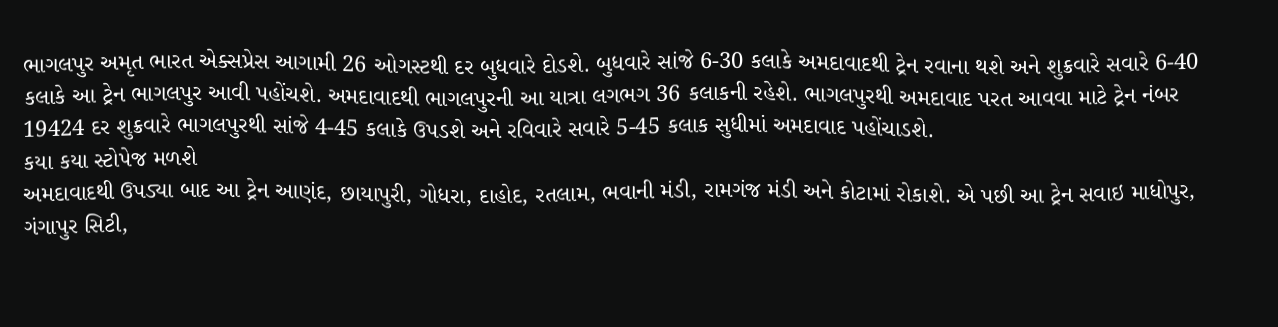ભાગલપુર અમૃત ભારત એક્સપ્રેસ આગામી 26 ઓગસ્ટથી દર બુધવારે દોડશે. બુધવારે સાંજે 6-30 કલાકે અમદાવાદથી ટ્રેન રવાના થશે અને શુક્રવારે સવારે 6-40 કલાકે આ ટ્રેન ભાગલપુર આવી પહોંચશે. અમદાવાદથી ભાગલપુરની આ યાત્રા લગભગ 36 કલાકની રહેશે. ભાગલપુરથી અમદાવાદ પરત આવવા માટે ટ્રેન નંબર 19424 દર શુક્રવારે ભાગલપુરથી સાંજે 4-45 કલાકે ઉપડશે અને રવિવારે સવારે 5-45 કલાક સુધીમાં અમદાવાદ પહોંચાડશે.
કયા કયા સ્ટોપેજ મળશે
અમદાવાદથી ઉપડ્યા બાદ આ ટ્રેન આણંદ, છાયાપુરી, ગોધરા, દાહોદ, રતલામ, ભવાની મંડી, રામગંજ મંડી અને કોટામાં રોકાશે. એ પછી આ ટ્રેન સવાઇ માધોપુર, ગંગાપુર સિટી,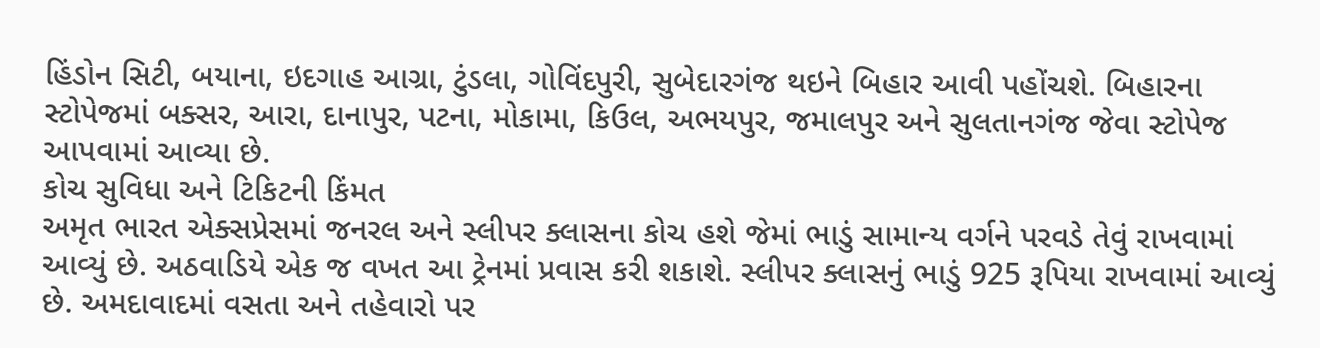હિંડોન સિટી, બયાના, ઇદગાહ આગ્રા, ટુંડલા, ગોવિંદપુરી, સુબેદારગંજ થઇને બિહાર આવી પહોંચશે. બિહારના સ્ટોપેજમાં બક્સર, આરા, દાનાપુર, પટના, મોકામા, કિઉલ, અભયપુર, જમાલપુર અને સુલતાનગંજ જેવા સ્ટોપેજ આપવામાં આવ્યા છે.
કોચ સુવિધા અને ટિકિટની કિંમત
અમૃત ભારત એક્સપ્રેસમાં જનરલ અને સ્લીપર ક્લાસના કોચ હશે જેમાં ભાડું સામાન્ય વર્ગને પરવડે તેવું રાખવામાં આવ્યું છે. અઠવાડિયે એક જ વખત આ ટ્રેનમાં પ્રવાસ કરી શકાશે. સ્લીપર ક્લાસનું ભાડું 925 રૂપિયા રાખવામાં આવ્યું છે. અમદાવાદમાં વસતા અને તહેવારો પર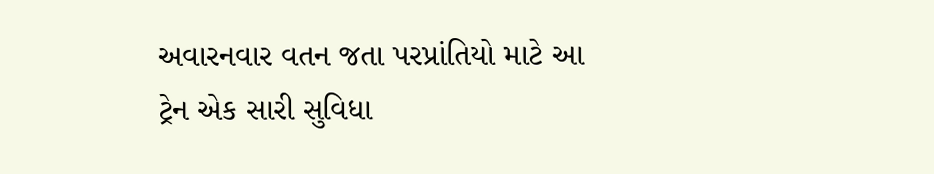અવારનવાર વતન જતા પરપ્રાંતિયો માટે આ ટ્રેન એક સારી સુવિધા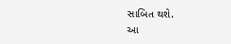સાબિત થશે.
આ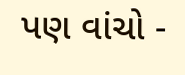પણ વાંચો -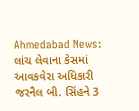Ahmedabad News: લાંચ લેવાના કેસમાં આવકવેરા અધિકારી જરનૈલ બી. સિંહને 3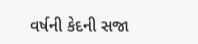વર્ષની કેદની સજા